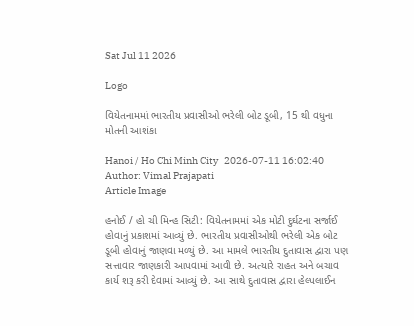Sat Jul 11 2026

Logo

વિયેતનામમાં ભારતીય પ્રવાસીઓ ભરેલી બોટ ડૂબી, 15 થી વધુના મોતની આશંકા

Hanoi / Ho Chi Minh City   2026-07-11 16:02:40
Author: Vimal Prajapati
Article Image

હનોઈ / હો ચી મિન્હ સિટી: વિયેતનામમાં એક મોટી દુર્ઘટના સર્જાઈ હોવાનું પ્રકાશમાં આવ્યું છે. ભારતીય પ્રવાસીઓથી ભરેલી એક બોટ ડૂબી હોવાનું જાણવા મળ્યું છે. આ મામલે ભારતીય દુતાવાસ દ્વારા પણ સત્તાવાર જાણકારી આપવામાં આવી છે. અત્યારે રાહત અને બચાવ કાર્ય શરૂ કરી દેવામાં આવ્યું છે. આ સાથે દુતાવાસ દ્વારા હેલ્પલાઈન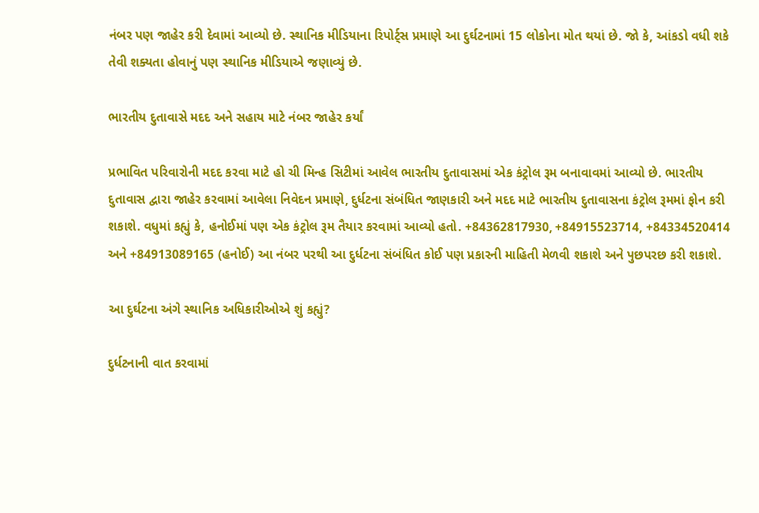નંબર પણ જાહેર કરી દેવામાં આવ્યો છે. સ્થાનિક મીડિયાના રિપોર્ટ્સ પ્રમાણે આ દુર્ઘટનામાં 15 લોકોના મોત થયાં છે. જો કે, આંકડો વધી શકે તેવી શક્યતા હોવાનું પણ સ્થાનિક મીડિયાએ જણાવ્યું છે.

ભારતીય દુતાવાસે મદદ અને સહાય માટે નંબર જાહેર કર્યાં

પ્રભાવિત પરિવારોની મદદ કરવા માટે હો ચી મિન્હ સિટીમાં આવેલ ભારતીય દુતાવાસમાં એક કંટ્રોલ રૂમ બનાવાવમાં આવ્યો છે. ભારતીય દુતાવાસ દ્વારા જાહેર કરવામાં આવેલા નિવેદન પ્રમાણે, દુર્ધટના સંબંધિત જાણકારી અને મદદ માટે ભારતીય દુતાવાસના કંટ્રોલ રૂમમાં ફોન કરી શકાશે. વધુમાં કહ્યું કે, હનોઈમાં પણ એક કંટ્રોલ રૂમ તૈયાર કરવામાં આવ્યો હતો. +84362817930, +84915523714, +84334520414 અને +84913089165 (હનોઈ) આ નંબર પરથી આ દુર્ધટના સંબંધિત કોઈ પણ પ્રકારની માહિતી મેળવી શકાશે અને પુછપરછ કરી શકાશે.

આ દુર્ઘટના અંગે સ્થાનિક અધિકારીઓએ શું કહ્યું?

દુર્ધટનાની વાત કરવામાં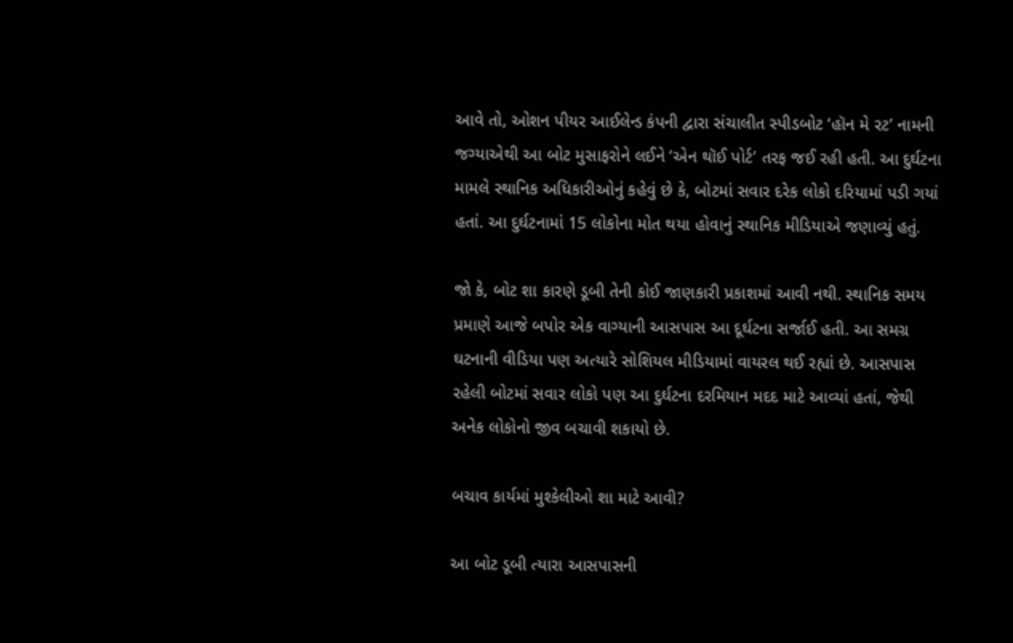આવે તો, ઓશન પીયર આઈલેન્ડ કંપની દ્વારા સંચાલીત સ્પીડબોટ ‘હૉન મે રટ’ નામની જગ્યાએથી આ બોટ મુસાફરોને લઈને ‘એન થૉઈ પોર્ટ’ તરફ જઈ રહી હતી. આ દુર્ઘટના મામલે સ્થાનિક અધિકારીઓનું કહેવું છે કે, બોટમાં સવાર દરેક લોકો દરિયામાં પડી ગયાં હતાં. આ દુર્ઘટનામાં 15 લોકોના મોત થયા હોવાનું સ્થાનિક મીડિયાએ જણાવ્યું હતું.

જો કે, બોટ શા કારણે ડૂબી તેની કોઈ જાણકારી પ્રકાશમાં આવી નથી. સ્થાનિક સમય પ્રમાણે આજે બપોર એક વાગ્યાની આસપાસ આ દૂર્ઘટના સર્જાઈ હતી. આ સમગ્ર ઘટનાની વીડિયા પણ અત્યારે સોશિયલ મીડિયામાં વાયરલ થઈ રહ્યાં છે. આસપાસ રહેલી બોટમાં સવાર લોકો પણ આ દુર્ઘટના દરમિયાન મદદ માટે આવ્યાં હતાં, જેથી અનેક લોકોનો જીવ બચાવી શકાયો છે.

બચાવ કાર્યમાં મુશ્કેલીઓ શા માટે આવી?

આ બોટ ડૂબી ત્યારા આસપાસની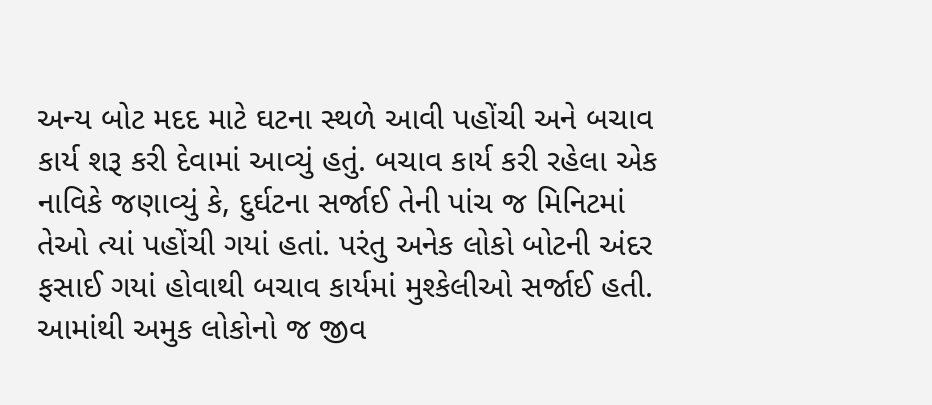અન્ય બોટ મદદ માટે ઘટના સ્થળે આવી પહોંચી અને બચાવ કાર્ય શરૂ કરી દેવામાં આવ્યું હતું. બચાવ કાર્ય કરી રહેલા એક નાવિકે જણાવ્યું કે, દુર્ઘટના સર્જાઈ તેની પાંચ જ મિનિટમાં તેઓ ત્યાં પહોંચી ગયાં હતાં. પરંતુ અનેક લોકો બોટની અંદર ફસાઈ ગયાં હોવાથી બચાવ કાર્યમાં મુશ્કેલીઓ સર્જાઈ હતી. આમાંથી અમુક લોકોનો જ જીવ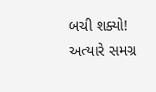બચી શક્યો! અત્યારે સમગ્ર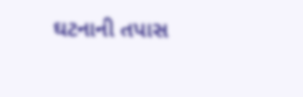ઘટનાની તપાસ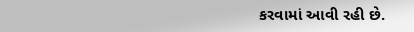કરવામાં આવી રહી છે.